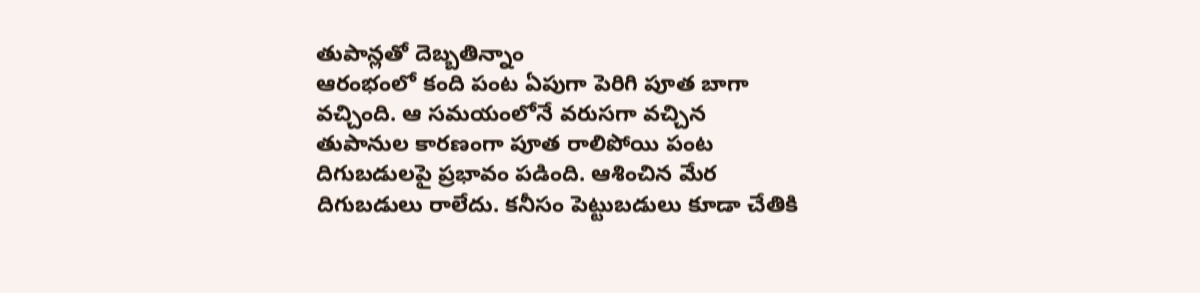తుపాన్లతో దెబ్బతిన్నాం
ఆరంభంలో కంది పంట ఏపుగా పెరిగి పూత బాగా వచ్చింది. ఆ సమయంలోనే వరుసగా వచ్చిన తుపానుల కారణంగా పూత రాలిపోయి పంట దిగుబడులపై ప్రభావం పడింది. ఆశించిన మేర దిగుబడులు రాలేదు. కనీసం పెట్టుబడులు కూడా చేతికి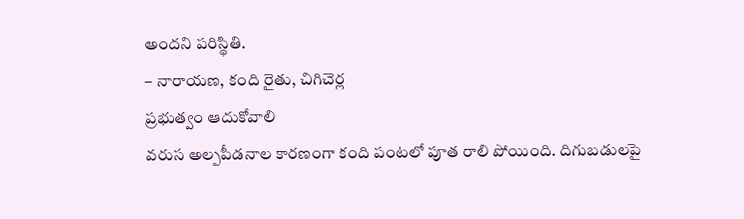అందని పరిస్థితి.
– నారాయణ, కంది రైతు, చిగిచెర్ల
ప్రభుత్వం ఆదుకోవాలి
వరుస అల్పపీడనాల కారణంగా కంది పంటలో పూత రాలి పోయింది. దిగుబడులపై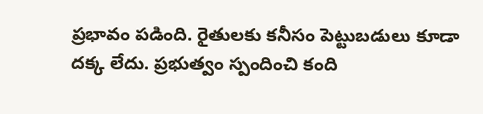ప్రభావం పడింది. రైతులకు కనీసం పెట్టుబడులు కూడా దక్క లేదు. ప్రభుత్వం స్పందించి కంది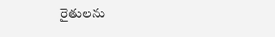రైతులను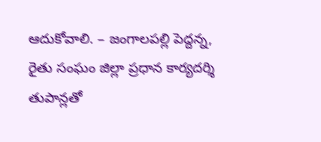ఆదుకోవాలి. – జంగాలపల్లి పెద్దన్న,
రైతు సంఘం జిల్లా ప్రధాన కార్యదర్శి
తుపాన్లతో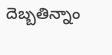దెబ్బతిన్నాం